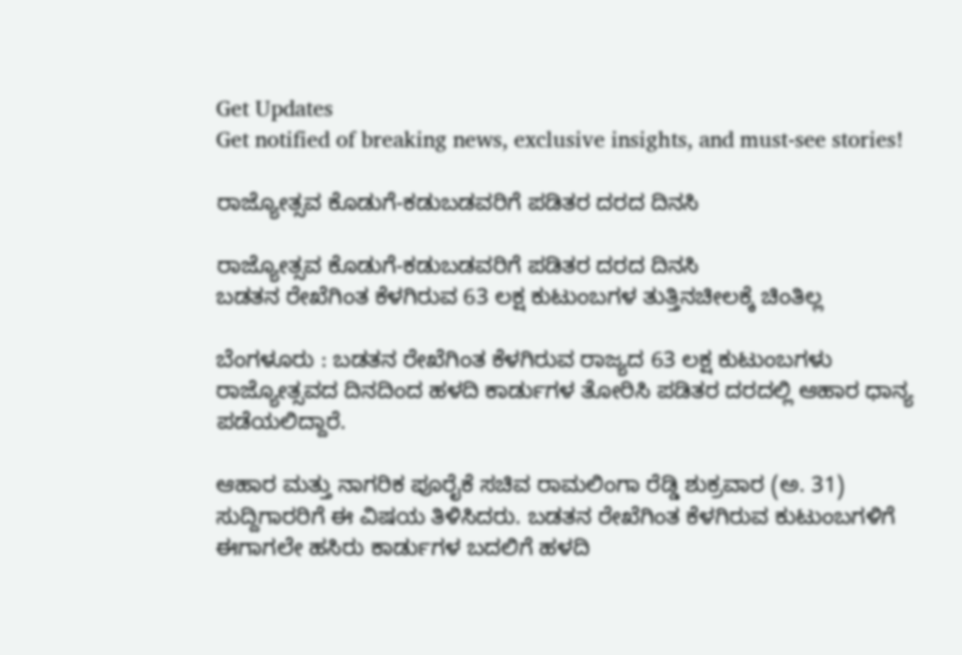Get Updates
Get notified of breaking news, exclusive insights, and must-see stories!

ರಾಜ್ಯೋತ್ಸವ ಕೊಡುಗೆ-ಕಡುಬಡವರಿಗೆ ಪಡಿತರ ದರದ ದಿನಸಿ

ರಾಜ್ಯೋತ್ಸವ ಕೊಡುಗೆ-ಕಡುಬಡವರಿಗೆ ಪಡಿತರ ದರದ ದಿನಸಿ
ಬಡತನ ರೇಖೆಗಿಂತ ಕೆಳಗಿರುವ 63 ಲಕ್ಷ ಕುಟುಂಬಗಳ ತುತ್ತಿನಚೀಲಕ್ಕೆ ಚಿಂತಿಲ್ಲ

ಬೆಂಗಳೂರು : ಬಡತನ ರೇಖೆಗಿಂತ ಕೆಳಗಿರುವ ರಾಜ್ಯದ 63 ಲಕ್ಷ ಕುಟುಂಬಗಳು ರಾಜ್ಯೋತ್ಸವದ ದಿನದಿಂದ ಹಳದಿ ಕಾರ್ಡುಗಳ ತೋರಿಸಿ ಪಡಿತರ ದರದಲ್ಲಿ ಆಹಾರ ಧಾನ್ಯ ಪಡೆಯಲಿದ್ದಾರೆ.

ಆಹಾರ ಮತ್ತು ನಾಗರಿಕ ಪೂರೈಕೆ ಸಚಿವ ರಾಮಲಿಂಗಾ ರೆಡ್ಡಿ ಶುಕ್ರವಾರ (ಅ. 31) ಸುದ್ದಿಗಾರರಿಗೆ ಈ ವಿಷಯ ತಿಳಿಸಿದರು. ಬಡತನ ರೇಖೆಗಿಂತ ಕೆಳಗಿರುವ ಕುಟುಂಬಗಳಿಗೆ ಈಗಾಗಲೇ ಹಸಿರು ಕಾರ್ಡುಗಳ ಬದಲಿಗೆ ಹಳದಿ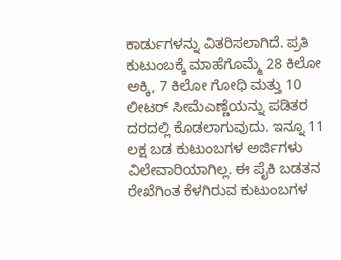ಕಾರ್ಡುಗಳನ್ನು ವಿತರಿಸಲಾಗಿದೆ. ಪ್ರತಿ ಕುಟುಂಬಕ್ಕೆ ಮಾಹೆಗೊಮ್ಮೆ 28 ಕಿಲೋ ಅಕ್ಕಿ, 7 ಕಿಲೋ ಗೋಧಿ ಮತ್ತು 10 ಲೀಟರ್‌ ಸೀಮೆಎಣ್ಣೆಯನ್ನು ಪಡಿತರ ದರದಲ್ಲಿ ಕೊಡಲಾಗುವುದು. ಇನ್ನೂ 11 ಲಕ್ಷ ಬಡ ಕುಟುಂಬಗಳ ಅರ್ಜಿಗಳು ವಿಲೇವಾರಿಯಾಗಿಲ್ಲ. ಈ ಪೈಕಿ ಬಡತನ ರೇಖೆಗಿಂತ ಕೆಳಗಿರುವ ಕುಟುಂಬಗಳ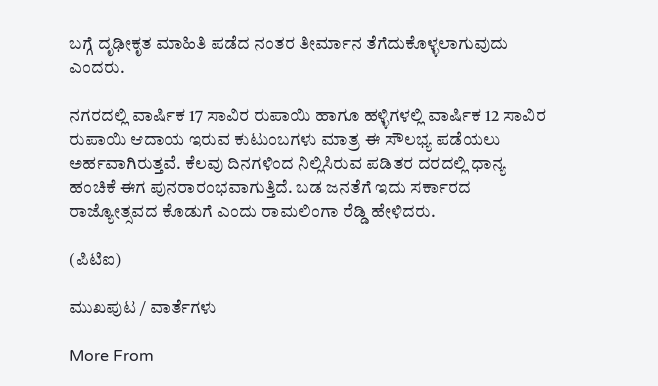ಬಗ್ಗೆ ದೃಢೀಕೃತ ಮಾಹಿತಿ ಪಡೆದ ನಂತರ ತೀರ್ಮಾನ ತೆಗೆದುಕೊಳ್ಳಲಾಗುವುದು ಎಂದರು.

ನಗರದಲ್ಲಿ ವಾರ್ಷಿಕ 17 ಸಾವಿರ ರುಪಾಯಿ ಹಾಗೂ ಹಳ್ಳಿಗಳಲ್ಲಿ ವಾರ್ಷಿಕ 12 ಸಾವಿರ ರುಪಾಯಿ ಆದಾಯ ಇರುವ ಕುಟುಂಬಗಳು ಮಾತ್ರ ಈ ಸೌಲಭ್ಯ ಪಡೆಯಲು ಅರ್ಹವಾಗಿರುತ್ತವೆ. ಕೆಲವು ದಿನಗಳಿಂದ ನಿಲ್ಲಿಸಿರುವ ಪಡಿತರ ದರದಲ್ಲಿ ಧಾನ್ಯ ಹಂಚಿಕೆ ಈಗ ಪುನರಾರಂಭವಾಗುತ್ತಿದೆ. ಬಡ ಜನತೆಗೆ ಇದು ಸರ್ಕಾರದ ರಾಜ್ಯೋತ್ಸವದ ಕೊಡುಗೆ ಎಂದು ರಾಮಲಿಂಗಾ ರೆಡ್ಡಿ ಹೇಳಿದರು.

(ಪಿಟಿಐ)

ಮುಖಪುಟ / ವಾರ್ತೆಗಳು

More From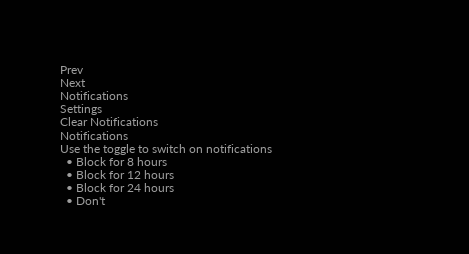Prev
Next
Notifications
Settings
Clear Notifications
Notifications
Use the toggle to switch on notifications
  • Block for 8 hours
  • Block for 12 hours
  • Block for 24 hours
  • Don't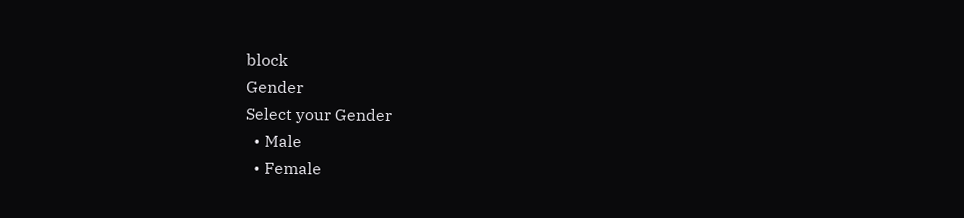block
Gender
Select your Gender
  • Male
  • Female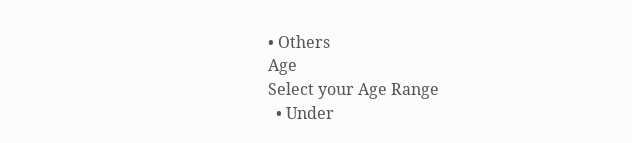• Others
Age
Select your Age Range
  • Under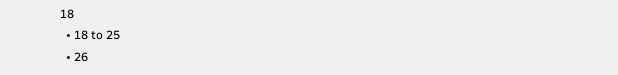18
  • 18 to 25
  • 26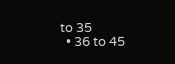to 35
  • 36 to 45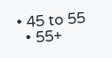• 45 to 55
  • 55+